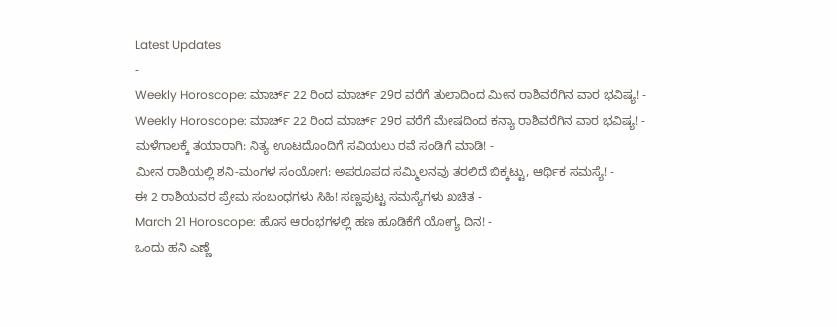Latest Updates
-
Weekly Horoscope: ಮಾರ್ಚ್ 22 ರಿಂದ ಮಾರ್ಚ್ 29ರ ವರೆಗೆ ತುಲಾದಿಂದ ಮೀನ ರಾಶಿವರೆಗಿನ ವಾರ ಭವಿಷ್ಯ! -
Weekly Horoscope: ಮಾರ್ಚ್ 22 ರಿಂದ ಮಾರ್ಚ್ 29ರ ವರೆಗೆ ಮೇಷದಿಂದ ಕನ್ಯಾ ರಾಶಿವರೆಗಿನ ವಾರ ಭವಿಷ್ಯ! -
ಮಳೆಗಾಲಕ್ಕೆ ತಯಾರಾಗಿ: ನಿತ್ಯ ಊಟದೊಂದಿಗೆ ಸವಿಯಲು ರವೆ ಸಂಡಿಗೆ ಮಾಡಿ! -
ಮೀನ ರಾಶಿಯಲ್ಲಿ ಶನಿ-ಮಂಗಳ ಸಂಯೋಗ: ಅಪರೂಪದ ಸಮ್ಮಿಲನವು ತರಲಿದೆ ಬಿಕ್ಕಟ್ಟು, ಆರ್ಥಿಕ ಸಮಸ್ಯೆ! -
ಈ 2 ರಾಶಿಯವರ ಪ್ರೇಮ ಸಂಬಂಧಗಳು ಸಿಹಿ! ಸಣ್ಣಪುಟ್ಟ ಸಮಸ್ಯೆಗಳು ಖಚಿತ -
March 21 Horoscope: ಹೊಸ ಆರಂಭಗಳಲ್ಲಿ ಹಣ ಹೂಡಿಕೆಗೆ ಯೋಗ್ಯ ದಿನ! -
ಒಂದು ಹನಿ ಎಣ್ಣೆ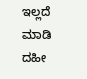ಇಲ್ಲದೆ ಮಾಡಿ ದಹೀ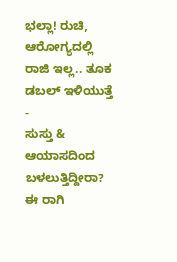ಭಲ್ಲಾ! ರುಚಿ, ಆರೋಗ್ಯದಲ್ಲಿ ರಾಜಿ ಇಲ್ಲ.. ತೂಕ ಡಬಲ್ ಇಳಿಯುತ್ತೆ -
ಸುಸ್ತು & ಆಯಾಸದಿಂದ ಬಳಲುತ್ತಿದ್ದೀರಾ? ಈ ರಾಗಿ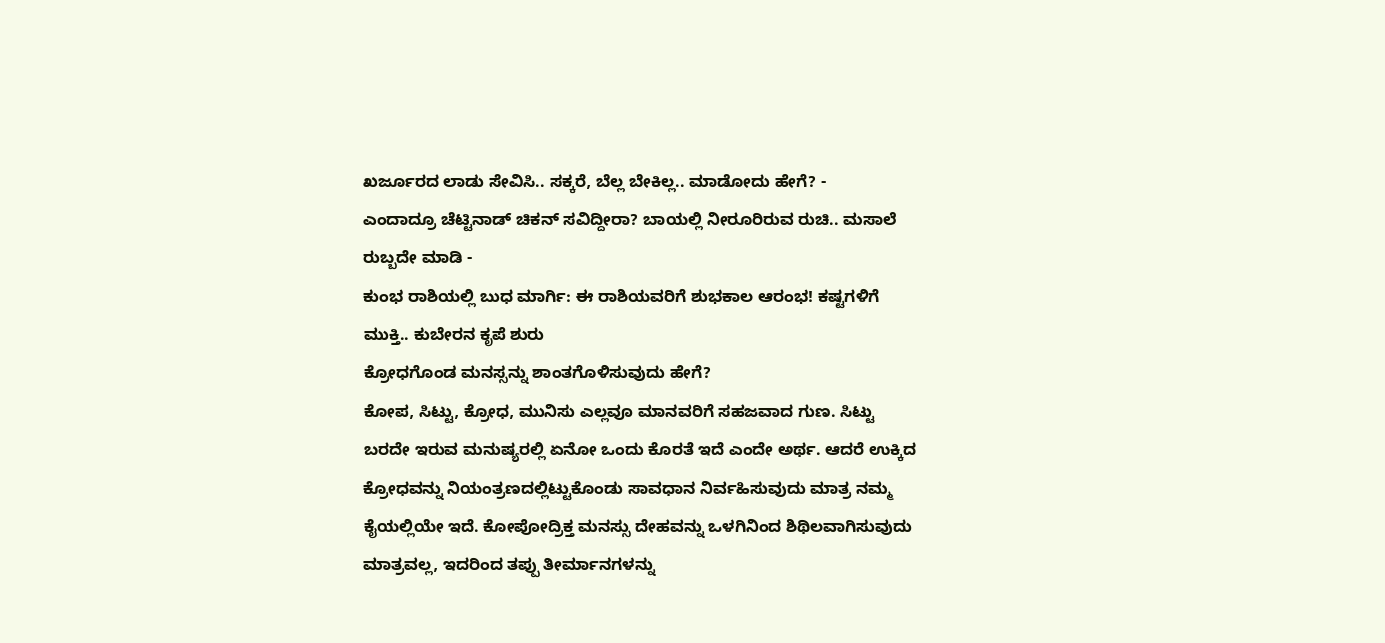ಖರ್ಜೂರದ ಲಾಡು ಸೇವಿಸಿ.. ಸಕ್ಕರೆ, ಬೆಲ್ಲ ಬೇಕಿಲ್ಲ.. ಮಾಡೋದು ಹೇಗೆ? -
ಎಂದಾದ್ರೂ ಚೆಟ್ಟಿನಾಡ್ ಚಿಕನ್ ಸವಿದ್ದೀರಾ? ಬಾಯಲ್ಲಿ ನೀರೂರಿರುವ ರುಚಿ.. ಮಸಾಲೆ ರುಬ್ಬದೇ ಮಾಡಿ -
ಕುಂಭ ರಾಶಿಯಲ್ಲಿ ಬುಧ ಮಾರ್ಗಿ: ಈ ರಾಶಿಯವರಿಗೆ ಶುಭಕಾಲ ಆರಂಭ! ಕಷ್ಟಗಳಿಗೆ ಮುಕ್ತಿ.. ಕುಬೇರನ ಕೃಪೆ ಶುರು
ಕ್ರೋಧಗೊಂಡ ಮನಸ್ಸನ್ನು ಶಾಂತಗೊಳಿಸುವುದು ಹೇಗೆ?
ಕೋಪ, ಸಿಟ್ಟು, ಕ್ರೋಧ, ಮುನಿಸು ಎಲ್ಲವೂ ಮಾನವರಿಗೆ ಸಹಜವಾದ ಗುಣ. ಸಿಟ್ಟು ಬರದೇ ಇರುವ ಮನುಷ್ಯರಲ್ಲಿ ಏನೋ ಒಂದು ಕೊರತೆ ಇದೆ ಎಂದೇ ಅರ್ಥ. ಆದರೆ ಉಕ್ಕಿದ ಕ್ರೋಧವನ್ನು ನಿಯಂತ್ರಣದಲ್ಲಿಟ್ಟುಕೊಂಡು ಸಾವಧಾನ ನಿರ್ವಹಿಸುವುದು ಮಾತ್ರ ನಮ್ಮ ಕೈಯಲ್ಲಿಯೇ ಇದೆ. ಕೋಪೋದ್ರಿಕ್ತ ಮನಸ್ಸು ದೇಹವನ್ನು ಒಳಗಿನಿಂದ ಶಿಥಿಲವಾಗಿಸುವುದು ಮಾತ್ರವಲ್ಲ, ಇದರಿಂದ ತಪ್ಪು ತೀರ್ಮಾನಗಳನ್ನು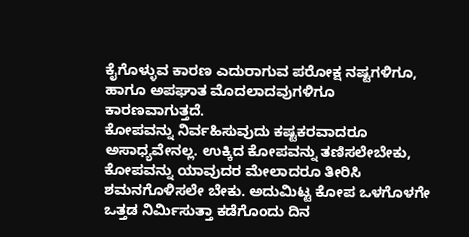ಕೈಗೊಳ್ಳುವ ಕಾರಣ ಎದುರಾಗುವ ಪರೋಕ್ಷ ನಷ್ಟಗಳಿಗೂ, ಹಾಗೂ ಅಪಘಾತ ಮೊದಲಾದವುಗಳಿಗೂ ಕಾರಣವಾಗುತ್ತದೆ.
ಕೋಪವನ್ನು ನಿರ್ವಹಿಸುವುದು ಕಷ್ಟಕರವಾದರೂ ಅಸಾಧ್ಯವೇನಲ್ಲ. ಉಕ್ಕಿದ ಕೋಪವನ್ನು ತಣಿಸಲೇಬೇಕು, ಕೋಪವನ್ನು ಯಾವುದರ ಮೇಲಾದರೂ ತೀರಿಸಿ ಶಮನಗೊಳಿಸಲೇ ಬೇಕು. ಅದುಮಿಟ್ಟ ಕೋಪ ಒಳಗೊಳಗೇ ಒತ್ತಡ ನಿರ್ಮಿಸುತ್ತಾ ಕಡೆಗೊಂದು ದಿನ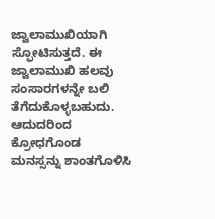ಜ್ವಾಲಾಮುಖಿಯಾಗಿ ಸ್ಫೋಟಿಸುತ್ತದೆ. ಈ ಜ್ವಾಲಾಮುಖಿ ಹಲವು ಸಂಸಾರಗಳನ್ನೇ ಬಲಿ ತೆಗೆದುಕೊಳ್ಳಬಹುದು. ಆದುದರಿಂದ ಕ್ರೋಧಗೊಂಡ ಮನಸ್ಸನ್ನು ಶಾಂತಗೊಳಿಸಿ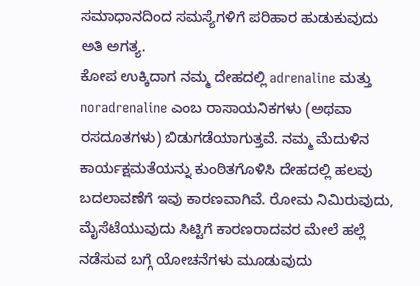ಸಮಾಧಾನದಿಂದ ಸಮಸ್ಯೆಗಳಿಗೆ ಪರಿಹಾರ ಹುಡುಕುವುದು ಅತಿ ಅಗತ್ಯ.
ಕೋಪ ಉಕ್ಕಿದಾಗ ನಮ್ಮ ದೇಹದಲ್ಲಿ adrenaline ಮತ್ತು noradrenaline ಎಂಬ ರಾಸಾಯನಿಕಗಳು (ಅಥವಾ ರಸದೂತಗಳು) ಬಿಡುಗಡೆಯಾಗುತ್ತವೆ. ನಮ್ಮ ಮೆದುಳಿನ ಕಾರ್ಯಕ್ಷಮತೆಯನ್ನು ಕುಂಠಿತಗೊಳಿಸಿ ದೇಹದಲ್ಲಿ ಹಲವು ಬದಲಾವಣೆಗೆ ಇವು ಕಾರಣವಾಗಿವೆ. ರೋಮ ನಿಮಿರುವುದು, ಮೈಸೆಟೆಯುವುದು ಸಿಟ್ಟಿಗೆ ಕಾರಣರಾದವರ ಮೇಲೆ ಹಲ್ಲೆ ನಡೆಸುವ ಬಗ್ಗೆ ಯೋಚನೆಗಳು ಮೂಡುವುದು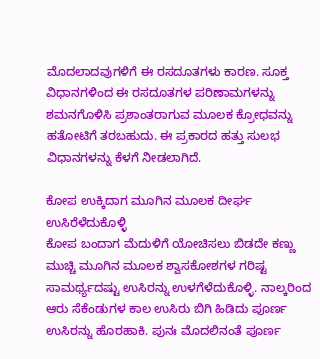ಮೊದಲಾದವುಗಳಿಗೆ ಈ ರಸದೂತಗಳು ಕಾರಣ. ಸೂಕ್ತ ವಿಧಾನಗಳಿಂದ ಈ ರಸದೂತಗಳ ಪರಿಣಾಮಗಳನ್ನು ಶಮನಗೊಳಿಸಿ ಪ್ರಶಾಂತರಾಗುವ ಮೂಲಕ ಕ್ರೋಧವನ್ನು ಹತೋಟಿಗೆ ತರಬಹುದು. ಈ ಪ್ರಕಾರದ ಹತ್ತು ಸುಲಭ ವಿಧಾನಗಳನ್ನು ಕೆಳಗೆ ನೀಡಲಾಗಿದೆ.

ಕೋಪ ಉಕ್ಕಿದಾಗ ಮೂಗಿನ ಮೂಲಕ ದೀರ್ಘ ಉಸಿರೆಳೆದುಕೊಳ್ಳಿ
ಕೋಪ ಬಂದಾಗ ಮೆದುಳಿಗೆ ಯೋಚಿಸಲು ಬಿಡದೇ ಕಣ್ಣು ಮುಚ್ಚಿ ಮೂಗಿನ ಮೂಲಕ ಶ್ವಾಸಕೋಶಗಳ ಗರಿಷ್ಟ ಸಾಮರ್ಥ್ಯದಷ್ಟು ಉಸಿರನ್ನು ಉಳಗೆಳೆದುಕೊಳ್ಳಿ. ನಾಲ್ಕರಿಂದ ಆರು ಸೆಕೆಂಡುಗಳ ಕಾಲ ಉಸಿರು ಬಿಗಿ ಹಿಡಿದು ಪೂರ್ಣ ಉಸಿರನ್ನು ಹೊರಹಾಕಿ. ಪುನಃ ಮೊದಲಿನಂತೆ ಪೂರ್ಣ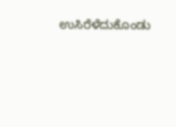ಉಸಿರೆಳೆದುಕೊಂಡು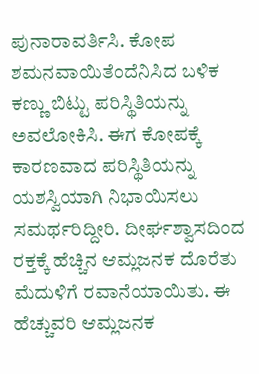ಪುನಾರಾವರ್ತಿಸಿ. ಕೋಪ ಶಮನವಾಯಿತೆಂದೆನಿಸಿದ ಬಳಿಕ ಕಣ್ಣು ಬಿಟ್ಟು ಪರಿಸ್ಥಿತಿಯನ್ನು ಅವಲೋಕಿಸಿ. ಈಗ ಕೋಪಕ್ಕೆ ಕಾರಣವಾದ ಪರಿಸ್ಥಿತಿಯನ್ನು ಯಶಸ್ವಿಯಾಗಿ ನಿಭಾಯಿಸಲು ಸಮರ್ಥರಿದ್ದೀರಿ. ದೀರ್ಘಶ್ವಾಸದಿಂದ ರಕ್ತಕ್ಕೆ ಹೆಚ್ಚಿನ ಆಮ್ಲಜನಕ ದೊರೆತು ಮೆದುಳಿಗೆ ರವಾನೆಯಾಯಿತು. ಈ ಹೆಚ್ಚುವರಿ ಆಮ್ಲಜನಕ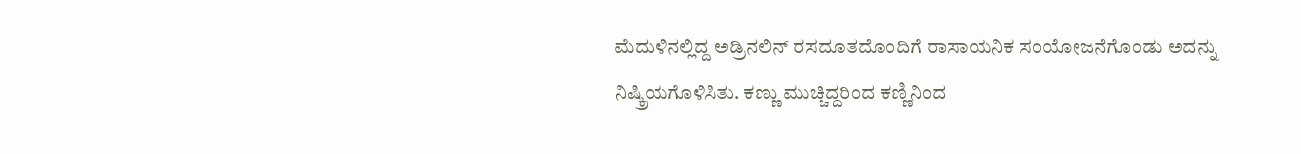ಮೆದುಳಿನಲ್ಲಿದ್ದ ಅಡ್ರಿನಲಿನ್ ರಸದೂತದೊಂದಿಗೆ ರಾಸಾಯನಿಕ ಸಂಯೋಜನೆಗೊಂಡು ಅದನ್ನು ನಿಷ್ಕ್ರಿಯಗೊಳಿಸಿತು. ಕಣ್ಣು ಮುಚ್ಚಿದ್ದರಿಂದ ಕಣ್ಣಿನಿಂದ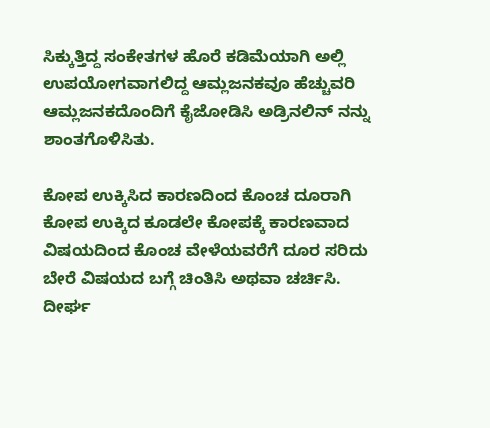ಸಿಕ್ಕುತ್ತಿದ್ದ ಸಂಕೇತಗಳ ಹೊರೆ ಕಡಿಮೆಯಾಗಿ ಅಲ್ಲಿ ಉಪಯೋಗವಾಗಲಿದ್ದ ಆಮ್ಲಜನಕವೂ ಹೆಚ್ಚುವರಿ ಆಮ್ಲಜನಕದೊಂದಿಗೆ ಕೈಜೋಡಿಸಿ ಅಡ್ರಿನಲಿನ್ ನನ್ನು ಶಾಂತಗೊಳಿಸಿತು.

ಕೋಪ ಉಕ್ಕಿಸಿದ ಕಾರಣದಿಂದ ಕೊಂಚ ದೂರಾಗಿ
ಕೋಪ ಉಕ್ಕಿದ ಕೂಡಲೇ ಕೋಪಕ್ಕೆ ಕಾರಣವಾದ ವಿಷಯದಿಂದ ಕೊಂಚ ವೇಳೆಯವರೆಗೆ ದೂರ ಸರಿದು ಬೇರೆ ವಿಷಯದ ಬಗ್ಗೆ ಚಿಂತಿಸಿ ಅಥವಾ ಚರ್ಚಿಸಿ. ದೀರ್ಘ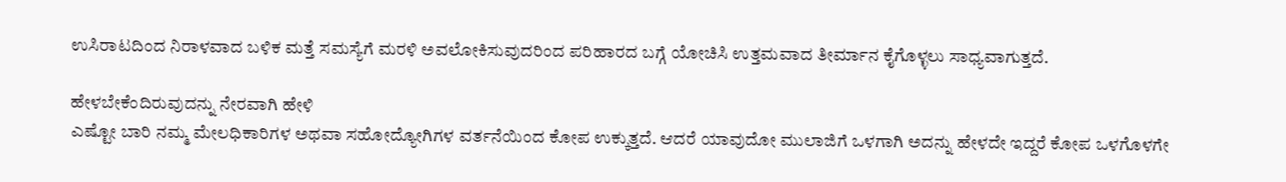ಉಸಿರಾಟದಿಂದ ನಿರಾಳವಾದ ಬಳಿಕ ಮತ್ತೆ ಸಮಸ್ಯೆಗೆ ಮರಳಿ ಅವಲೋಕಿಸುವುದರಿಂದ ಪರಿಹಾರದ ಬಗ್ಗೆ ಯೋಚಿಸಿ ಉತ್ತಮವಾದ ತೀರ್ಮಾನ ಕೈಗೊಳ್ಳಲು ಸಾಧ್ಯವಾಗುತ್ತದೆ.

ಹೇಳಬೇಕೆಂದಿರುವುದನ್ನು ನೇರವಾಗಿ ಹೇಳಿ
ಎಷ್ಟೋ ಬಾರಿ ನಮ್ಮ ಮೇಲಧಿಕಾರಿಗಳ ಅಥವಾ ಸಹೋದ್ಯೋಗಿಗಳ ವರ್ತನೆಯಿಂದ ಕೋಪ ಉಕ್ಕುತ್ತದೆ. ಆದರೆ ಯಾವುದೋ ಮುಲಾಜಿಗೆ ಒಳಗಾಗಿ ಅದನ್ನು ಹೇಳದೇ ಇದ್ದರೆ ಕೋಪ ಒಳಗೊಳಗೇ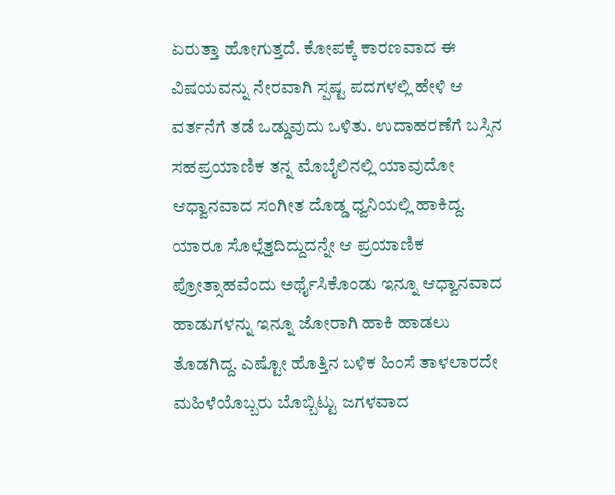ಏರುತ್ತಾ ಹೋಗುತ್ತದೆ. ಕೋಪಕ್ಕೆ ಕಾರಣವಾದ ಈ ವಿಷಯವನ್ನು ನೇರವಾಗಿ ಸ್ಪಷ್ಟ ಪದಗಳಲ್ಲಿ ಹೇಳಿ ಆ ವರ್ತನೆಗೆ ತಡೆ ಒಡ್ಡುವುದು ಒಳಿತು. ಉದಾಹರಣೆಗೆ ಬಸ್ಸಿನ ಸಹಪ್ರಯಾಣಿಕ ತನ್ನ ಮೊಬೈಲಿನಲ್ಲಿ ಯಾವುದೋ ಆಧ್ವಾನವಾದ ಸಂಗೀತ ದೊಡ್ಡ ಧ್ವನಿಯಲ್ಲಿ ಹಾಕಿದ್ದ. ಯಾರೂ ಸೊಲ್ಲೆತ್ತದಿದ್ದುದನ್ನೇ ಆ ಪ್ರಯಾಣಿಕ ಪ್ರೋತ್ಸಾಹವೆಂದು ಅರ್ಥೈಸಿಕೊಂಡು ಇನ್ನೂ ಆಧ್ವಾನವಾದ ಹಾಡುಗಳನ್ನು ಇನ್ನೂ ಜೋರಾಗಿ ಹಾಕಿ ಹಾಡಲು ತೊಡಗಿದ್ದ. ಎಷ್ಟೋ ಹೊತ್ತಿನ ಬಳಿಕ ಹಿಂಸೆ ತಾಳಲಾರದೇ ಮಹಿಳೆಯೊಬ್ಬರು ಬೊಬ್ಬಿಟ್ಟು ಜಗಳವಾದ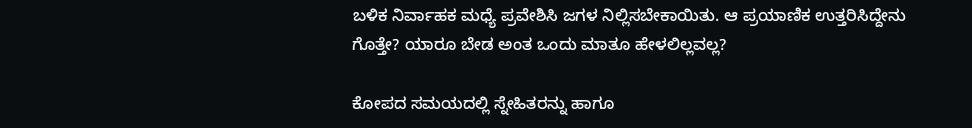ಬಳಿಕ ನಿರ್ವಾಹಕ ಮಧ್ಯೆ ಪ್ರವೇಶಿಸಿ ಜಗಳ ನಿಲ್ಲಿಸಬೇಕಾಯಿತು. ಆ ಪ್ರಯಾಣಿಕ ಉತ್ತರಿಸಿದ್ದೇನು ಗೊತ್ತೇ? ಯಾರೂ ಬೇಡ ಅಂತ ಒಂದು ಮಾತೂ ಹೇಳಲಿಲ್ಲವಲ್ಲ?

ಕೋಪದ ಸಮಯದಲ್ಲಿ ಸ್ನೇಹಿತರನ್ನು ಹಾಗೂ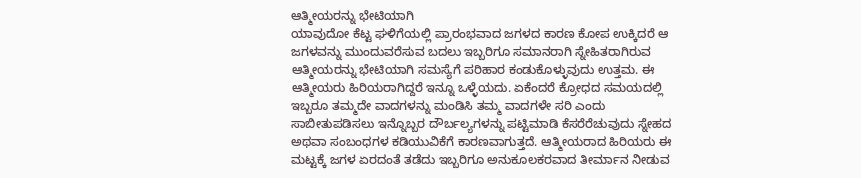ಆತ್ಮೀಯರನ್ನು ಭೇಟಿಯಾಗಿ
ಯಾವುದೋ ಕೆಟ್ಟ ಘಳಿಗೆಯಲ್ಲಿ ಪ್ರಾರಂಭವಾದ ಜಗಳದ ಕಾರಣ ಕೋಪ ಉಕ್ಕಿದರೆ ಆ ಜಗಳವನ್ನು ಮುಂದುವರೆಸುವ ಬದಲು ಇಬ್ಬರಿಗೂ ಸಮಾನರಾಗಿ ಸ್ನೇಹಿತರಾಗಿರುವ ಆತ್ಮೀಯರನ್ನು ಭೇಟಿಯಾಗಿ ಸಮಸ್ಯೆಗೆ ಪರಿಹಾರ ಕಂಡುಕೊಳ್ಳುವುದು ಉತ್ತಮ. ಈ ಆತ್ಮೀಯರು ಹಿರಿಯರಾಗಿದ್ದರೆ ಇನ್ನೂ ಒಳ್ಳೆಯದು. ಏಕೆಂದರೆ ಕ್ರೋಧದ ಸಮಯದಲ್ಲಿ ಇಬ್ಬರೂ ತಮ್ಮದೇ ವಾದಗಳನ್ನು ಮಂಡಿಸಿ ತಮ್ಮ ವಾದಗಳೇ ಸರಿ ಎಂದು ಸಾಬೀತುಪಡಿಸಲು ಇನ್ನೊಬ್ಬರ ದೌರ್ಬಲ್ಯಗಳನ್ನು ಪಟ್ಟಿಮಾಡಿ ಕೆಸರೆರೆಚುವುದು ಸ್ನೇಹದ ಅಥವಾ ಸಂಬಂಧಗಳ ಕಡಿಯುವಿಕೆಗೆ ಕಾರಣವಾಗುತ್ತದೆ. ಆತ್ಮೀಯರಾದ ಹಿರಿಯರು ಈ ಮಟ್ಟಕ್ಕೆ ಜಗಳ ಏರದಂತೆ ತಡೆದು ಇಬ್ಬರಿಗೂ ಅನುಕೂಲಕರವಾದ ತೀರ್ಮಾನ ನೀಡುವ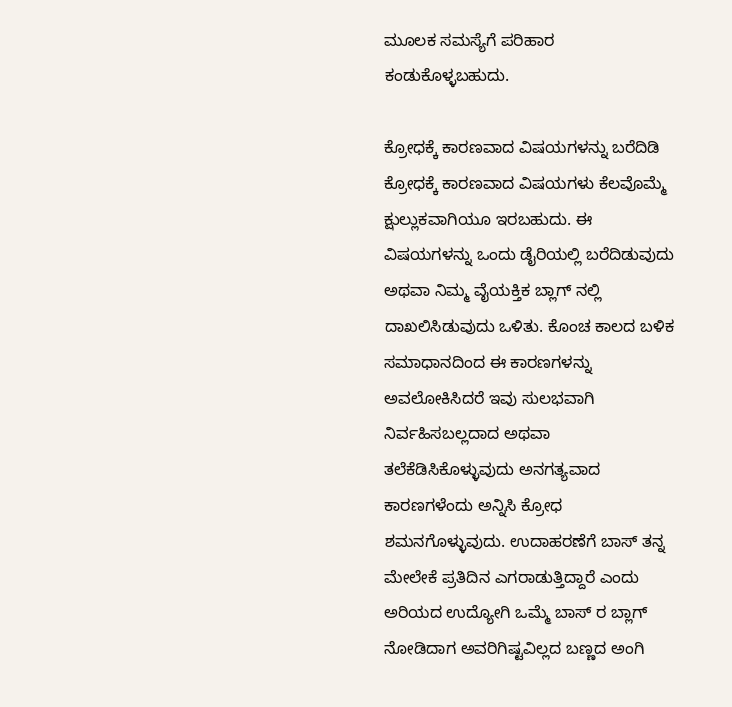ಮೂಲಕ ಸಮಸ್ಯೆಗೆ ಪರಿಹಾರ ಕಂಡುಕೊಳ್ಳಬಹುದು.

ಕ್ರೋಧಕ್ಕೆ ಕಾರಣವಾದ ವಿಷಯಗಳನ್ನು ಬರೆದಿಡಿ
ಕ್ರೋಧಕ್ಕೆ ಕಾರಣವಾದ ವಿಷಯಗಳು ಕೆಲವೊಮ್ಮೆ ಕ್ಷುಲ್ಲುಕವಾಗಿಯೂ ಇರಬಹುದು. ಈ ವಿಷಯಗಳನ್ನು ಒಂದು ಡೈರಿಯಲ್ಲಿ ಬರೆದಿಡುವುದು ಅಥವಾ ನಿಮ್ಮ ವೈಯಕ್ತಿಕ ಬ್ಲಾಗ್ ನಲ್ಲಿ ದಾಖಲಿಸಿಡುವುದು ಒಳಿತು. ಕೊಂಚ ಕಾಲದ ಬಳಿಕ ಸಮಾಧಾನದಿಂದ ಈ ಕಾರಣಗಳನ್ನು ಅವಲೋಕಿಸಿದರೆ ಇವು ಸುಲಭವಾಗಿ ನಿರ್ವಹಿಸಬಲ್ಲದಾದ ಅಥವಾ ತಲೆಕೆಡಿಸಿಕೊಳ್ಳುವುದು ಅನಗತ್ಯವಾದ ಕಾರಣಗಳೆಂದು ಅನ್ನಿಸಿ ಕ್ರೋಧ ಶಮನಗೊಳ್ಳುವುದು. ಉದಾಹರಣೆಗೆ ಬಾಸ್ ತನ್ನ ಮೇಲೇಕೆ ಪ್ರತಿದಿನ ಎಗರಾಡುತ್ತಿದ್ದಾರೆ ಎಂದು ಅರಿಯದ ಉದ್ಯೋಗಿ ಒಮ್ಮೆ ಬಾಸ್ ರ ಬ್ಲಾಗ್ ನೋಡಿದಾಗ ಅವರಿಗಿಷ್ಟವಿಲ್ಲದ ಬಣ್ಣದ ಅಂಗಿ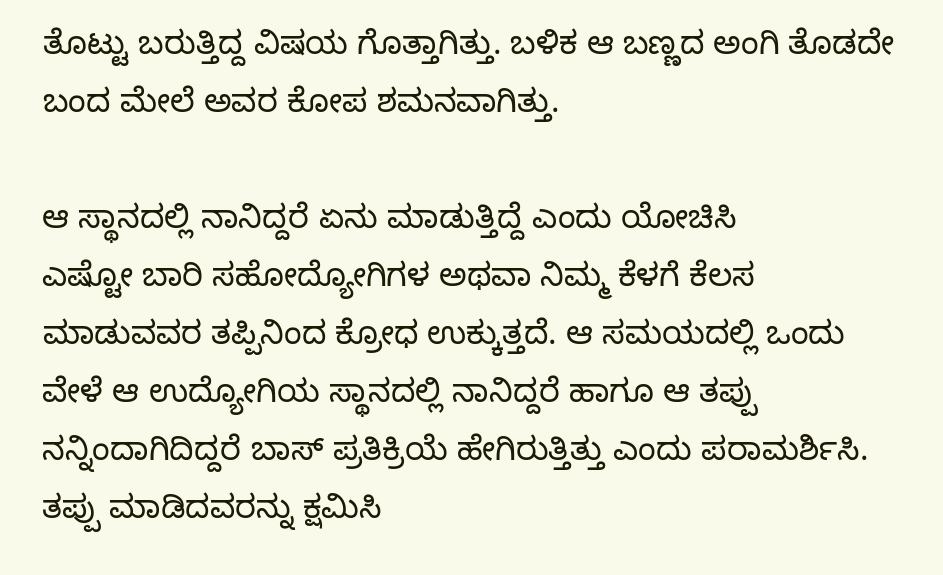ತೊಟ್ಟು ಬರುತ್ತಿದ್ದ ವಿಷಯ ಗೊತ್ತಾಗಿತ್ತು. ಬಳಿಕ ಆ ಬಣ್ಣದ ಅಂಗಿ ತೊಡದೇ ಬಂದ ಮೇಲೆ ಅವರ ಕೋಪ ಶಮನವಾಗಿತ್ತು.

ಆ ಸ್ಥಾನದಲ್ಲಿ ನಾನಿದ್ದರೆ ಏನು ಮಾಡುತ್ತಿದ್ದೆ ಎಂದು ಯೋಚಿಸಿ
ಎಷ್ಟೋ ಬಾರಿ ಸಹೋದ್ಯೋಗಿಗಳ ಅಥವಾ ನಿಮ್ಮ ಕೆಳಗೆ ಕೆಲಸ ಮಾಡುವವರ ತಪ್ಪಿನಿಂದ ಕ್ರೋಧ ಉಕ್ಕುತ್ತದೆ. ಆ ಸಮಯದಲ್ಲಿ ಒಂದು ವೇಳೆ ಆ ಉದ್ಯೋಗಿಯ ಸ್ಥಾನದಲ್ಲಿ ನಾನಿದ್ದರೆ ಹಾಗೂ ಆ ತಪ್ಪು ನನ್ನಿಂದಾಗಿದಿದ್ದರೆ ಬಾಸ್ ಪ್ರತಿಕ್ರಿಯೆ ಹೇಗಿರುತ್ತಿತ್ತು ಎಂದು ಪರಾಮರ್ಶಿಸಿ. ತಪ್ಪು ಮಾಡಿದವರನ್ನು ಕ್ಷಮಿಸಿ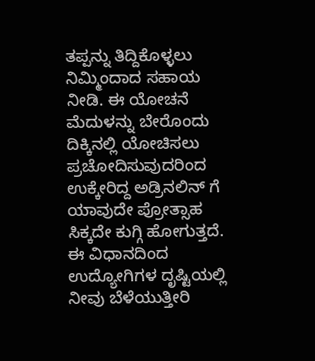ತಪ್ಪನ್ನು ತಿದ್ದಿಕೊಳ್ಳಲು ನಿಮ್ಮಿಂದಾದ ಸಹಾಯ ನೀಡಿ. ಈ ಯೋಚನೆ ಮೆದುಳನ್ನು ಬೇರೊಂದು ದಿಕ್ಕಿನಲ್ಲಿ ಯೋಚಿಸಲು ಪ್ರಚೋದಿಸುವುದರಿಂದ ಉಕ್ಕೇರಿದ್ದ ಅಡ್ರಿನಲಿನ್ ಗೆ ಯಾವುದೇ ಪ್ರೋತ್ಸಾಹ ಸಿಕ್ಕದೇ ಕುಗ್ಗಿ ಹೋಗುತ್ತದೆ. ಈ ವಿಧಾನದಿಂದ ಉದ್ಯೋಗಿಗಳ ದೃಷ್ಟಿಯಲ್ಲಿ ನೀವು ಬೆಳೆಯುತ್ತೀರಿ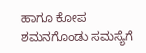ಹಾಗೂ ಕೋಪ ಶಮನಗೊಂಡು ಸಮಸ್ಯೆಗೆ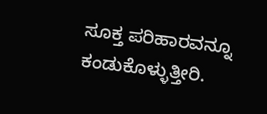ಸೂಕ್ತ ಪರಿಹಾರವನ್ನೂ ಕಂಡುಕೊಳ್ಳುತ್ತೀರಿ.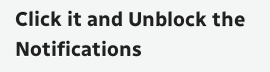Click it and Unblock the Notifications